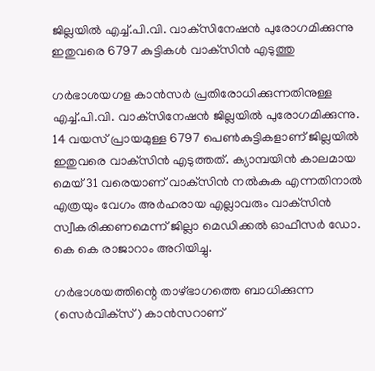ജില്ലയില്‍ എച്ച്.പി.വി. വാക്‌സിനേഷന്‍ പുരോഗമിക്കുന്നു ഇതുവരെ 6797 കുട്ടികള്‍ വാക്‌സിന്‍ എടുത്തു

ഗര്‍ഭാശയഗള കാന്‍സര്‍ പ്രതിരോധിക്കുന്നതിനുള്ള എച്ച്.പി.വി. വാക്‌സിനേഷന്‍ ജില്ലയില്‍ പുരോഗമിക്കുന്നു. 14 വയസ് പ്രായമുള്ള 6797 പെണ്‍കുട്ടികളാണ് ജില്ലയില്‍ ഇതുവരെ വാക്‌സിന്‍ എടുത്തത്. ക്യാമ്പയിന്‍ കാലമായ മെയ് 31 വരെയാണ് വാക്‌സിന്‍ നല്‍കുക എന്നതിനാല്‍ എത്രയും വേഗം അര്‍ഹരായ എല്ലാവരും വാക്‌സിന്‍ സ്വീകരിക്കണമെന്ന് ജില്ലാ മെഡിക്കല്‍ ഓഫീസര്‍ ഡോ. കെ കെ രാജാറാം അറിയിച്ചു.

ഗര്‍ഭാശയത്തിന്റെ താഴ്ഭാഗത്തെ ബാധിക്കുന്ന (സെര്‍വിക്‌സ്) കാന്‍സറാണ്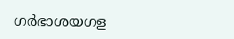ഗര്‍ഭാശയഗള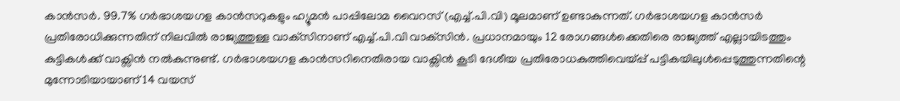കാന്‍സര്‍. 99.7% ഗര്‍ഭാശയഗള കാന്‍സറുകളും ഹ്യൂമന്‍ പാപ്പിലോമ വൈറസ് (എച്ച്.പി.വി) മൂലമാണ് ഉണ്ടാകുന്നത്. ഗര്‍ഭാശയഗള കാന്‍സര്‍ പ്രതിരോധിക്കുന്നതിന് നിലവില്‍ രാജ്യത്തുള്ള വാക്‌സിനാണ് എച്ച്.പി.വി വാക്‌സിന്‍. പ്രധാനമായും 12 രോഗങ്ങള്‍ക്കെതിരെ രാജ്യത്ത് എല്ലായിടത്തും കുട്ടികള്‍ക്ക് വാക്സിന്‍ നല്‍കുന്നുണ്ട്. ഗര്‍ഭാശയഗള കാന്‍സറിനെതിരായ വാക്സിന്‍ കൂടി ദേശീയ പ്രതിരോധകുത്തിവെയ്പ്പ് പട്ടികയിലുള്‍പ്പെടുത്തുന്നതിന്റെ മുന്നോടിയായാണ് 14 വയസ്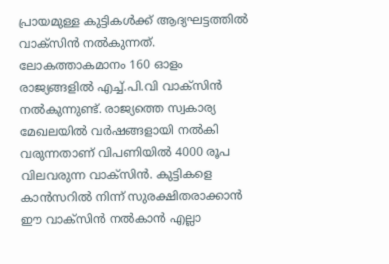പ്രായമുള്ള കുട്ടികള്‍ക്ക് ആദ്യഘട്ടത്തില്‍ വാക്‌സിന്‍ നല്‍കുന്നത്. ലോകത്താകമാനം 160 ഓളം രാജ്യങ്ങളില്‍ എച്ച്.പി.വി വാക്‌സിന്‍ നല്‍കുന്നുണ്ട്. രാജ്യത്തെ സ്വകാര്യ മേഖലയില്‍ വര്‍ഷങ്ങളായി നല്‍കി വരുന്നതാണ് വിപണിയില്‍ 4000 രൂപ വിലവരുന്ന വാക്‌സിന്‍. കുട്ടികളെ കാന്‍സറില്‍ നിന്ന് സുരക്ഷിതരാക്കാന്‍ ഈ വാക്‌സിന്‍ നല്‍കാന്‍ എല്ലാ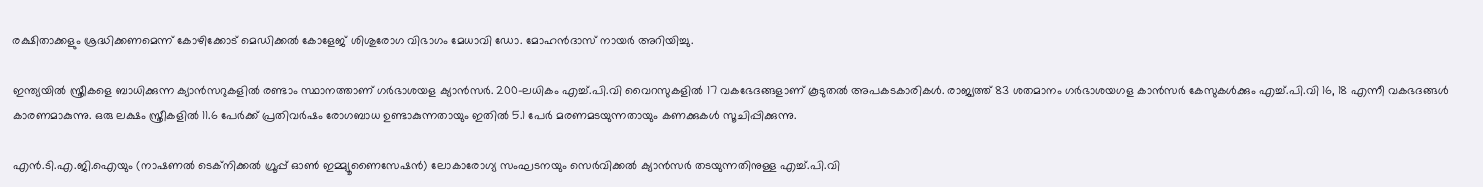രക്ഷിതാക്കളും ശ്രദ്ധിക്കണമെന്ന് കോഴിക്കോട് മെഡിക്കല്‍ കോളേജ് ശിശുരോഗ വിഭാഗം മേധാവി ഡോ. മോഹന്‍ദാസ് നായര്‍ അറിയിച്ചു.

ഇന്ത്യയില്‍ സ്ത്രീകളെ ബാധിക്കുന്ന ക്യാന്‍സറുകളില്‍ രണ്ടാം സ്ഥാനത്താണ് ഗര്‍ഭാശയള ക്യാന്‍സര്‍. 200-ലധികം എച്ച്.പി.വി വൈറസുകളില്‍ 17 വകഭേദങ്ങളാണ് കൂടുതല്‍ അപകടകാരികള്‍. രാജ്യത്ത് 83 ശതമാനം ഗര്‍ഭാശയഗള കാന്‍സര്‍ കേസുകള്‍ക്കും എച്ച്.പി.വി 16, 18 എന്നീ വകഭദങ്ങള്‍ കാരണമാകുന്നു. ഒരു ലക്ഷം സ്ത്രീകളില്‍ 11.6 പേര്‍ക്ക് പ്രതിവര്‍ഷം രോഗബാധ ഉണ്ടാകുന്നതായും ഇതില്‍ 5.1 പേര്‍ മരണമടയുന്നതായും കണക്കുകള്‍ സൂചിപ്പിക്കുന്നു.

എന്‍.ടി.എ.ജി.ഐയും (നാഷണല്‍ ടെക്‌നിക്കല്‍ ഗ്രൂപ്പ് ഓണ്‍ ഇമ്മ്യൂണൈസേഷന്‍) ലോകാരോഗ്യ സംഘടനയും സെര്‍വിക്കല്‍ ക്യാന്‍സര്‍ തടയുന്നതിനുള്ള എച്ച്.പി.വി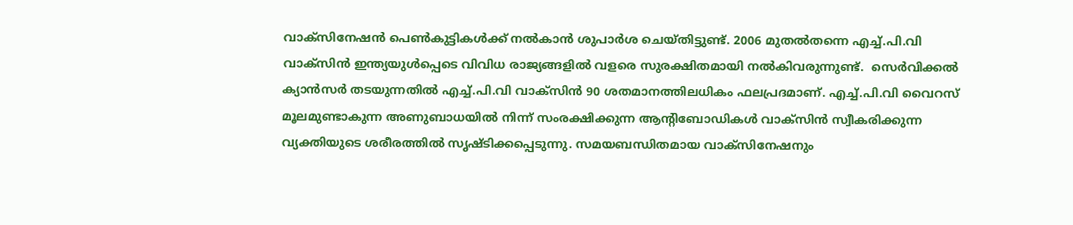വാക്‌സിനേഷന്‍ പെണ്‍കുട്ടികള്‍ക്ക് നല്‍കാന്‍ ശുപാര്‍ശ ചെയ്തിട്ടുണ്ട്. 2006 മുതല്‍തന്നെ എച്ച്.പി.വി വാക്‌സിന്‍ ഇന്ത്യയുള്‍പ്പെടെ വിവിധ രാജ്യങ്ങളില്‍ വളരെ സുരക്ഷിതമായി നല്‍കിവരുന്നുണ്ട്.  സെര്‍വിക്കല്‍ ക്യാന്‍സര്‍ തടയുന്നതില്‍ എച്ച്.പി.വി വാക്‌സിന്‍ 90 ശതമാനത്തിലധികം ഫലപ്രദമാണ്. എച്ച്.പി.വി വൈറസ് മൂലമുണ്ടാകുന്ന അണുബാധയില്‍ നിന്ന് സംരക്ഷിക്കുന്ന ആന്റിബോഡികള്‍ വാക്സിന്‍ സ്വീകരിക്കുന്ന വ്യക്തിയുടെ ശരീരത്തില്‍ സൃഷ്ടിക്കപ്പെടുന്നു. സമയബന്ധിതമായ വാക്‌സിനേഷനും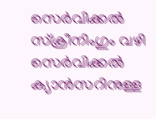സെര്‍വിക്കല്‍ സ്‌ക്രീനിംഗും വഴി സെര്‍വിക്കല്‍ ക്യാന്‍സറിനുള്ള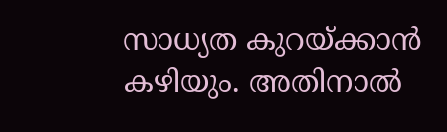സാധ്യത കുറയ്ക്കാന്‍ കഴിയും. അതിനാല്‍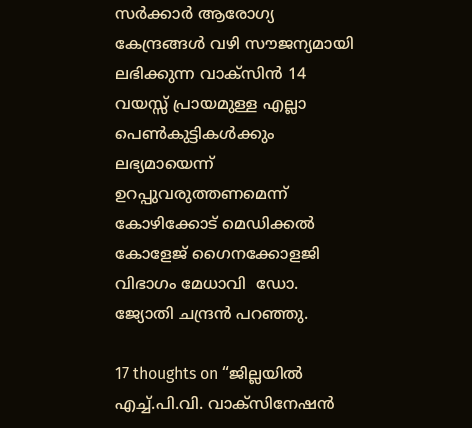സര്‍ക്കാര്‍ ആരോഗ്യ കേന്ദ്രങ്ങള്‍ വഴി സൗജന്യമായി ലഭിക്കുന്ന വാക്‌സിന്‍ 14 വയസ്സ് പ്രായമുള്ള എല്ലാ പെണ്‍കുട്ടികള്‍ക്കും ലഭ്യമായെന്ന് ഉറപ്പുവരുത്തണമെന്ന് കോഴിക്കോട് മെഡിക്കല്‍ കോളേജ് ഗൈനക്കോളജി വിഭാഗം മേധാവി  ഡോ. ജ്യോതി ചന്ദ്രന്‍ പറഞ്ഞു.

17 thoughts on “ജില്ലയില്‍ എച്ച്.പി.വി. വാക്‌സിനേഷന്‍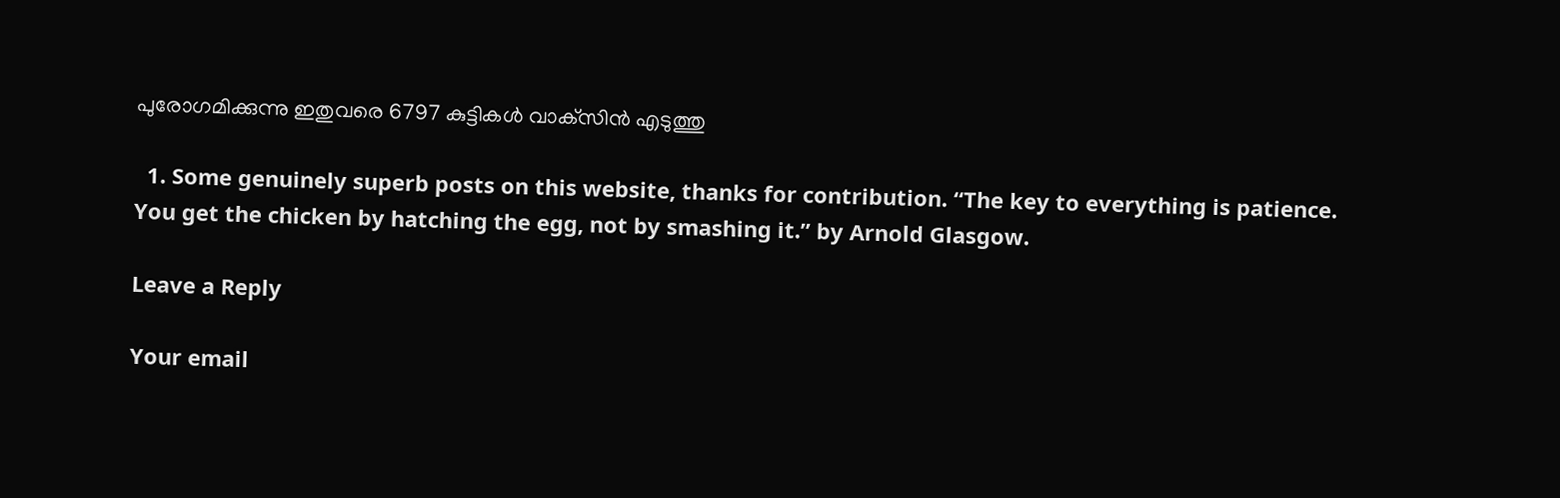പുരോഗമിക്കുന്നു ഇതുവരെ 6797 കുട്ടികള്‍ വാക്‌സിന്‍ എടുത്തു

  1. Some genuinely superb posts on this website, thanks for contribution. “The key to everything is patience. You get the chicken by hatching the egg, not by smashing it.” by Arnold Glasgow.

Leave a Reply

Your email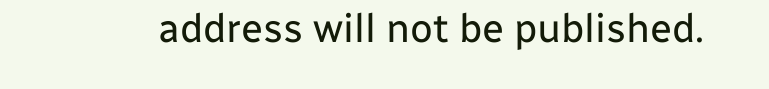address will not be published.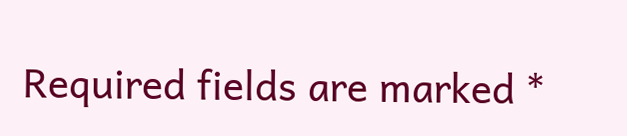Required fields are marked *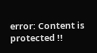error: Content is protected !!